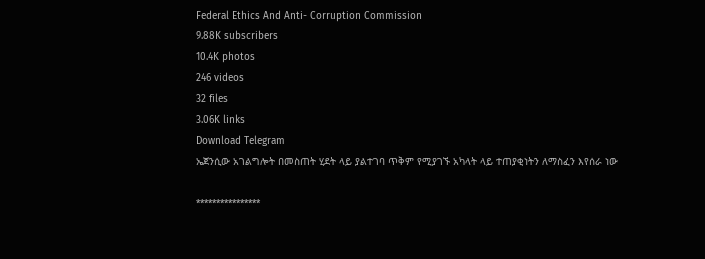Federal Ethics And Anti- Corruption Commission
9.88K subscribers
10.4K photos
246 videos
32 files
3.06K links
Download Telegram
ኤጀንሲው አገልግሎት በመስጠት ሂደት ላይ ያልተገባ ጥቅም የሚያገኙ አካላት ላይ ተጠያቂነትን ለማስፈን እየሰራ ነው

****************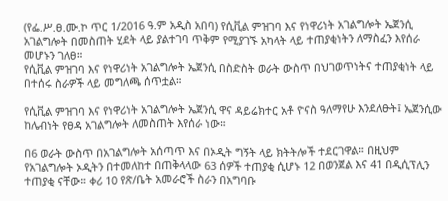(የፌ.ሥ.ፀ.ሙ.ኮ ጥር 1/2016 ዓ.ም አዲስ አበባ) የሲቪል ምዝገባ እና የነዋሪነት አገልግሎት ኤጀንሲ አገልግሎት በመስጠት ሂደት ላይ ያልተገባ ጥቅም የሚያገኙ አካላት ላይ ተጠያቂነትን ለማስፈን እየሰራ መሆኑን ገለፀ።
የሲቪል ምዝገባ እና የነዋሪነት አገልግሎት ኤጀንሲ በስድስት ወራት ውስጥ በህገወጥነትና ተጠያቂነት ላይ በተሰሩ ስራዎች ላይ መግለጫ ሰጥቷል።

የሲቪል ምዝገባ እና የነዋሪነት አገልግሎት ኤጀንሲ ዋና ዳይሬክተር አቶ ዮናስ ዓለማየሁ እንደለፁት፤ ኤጀንሲው ከሌብነት የፀዳ አገልግሎት ለመስጠት እየሰራ ነው።

በ6 ወራት ውስጥ በአገልግሎት አሰጣጥ እና በኦዲት ግኝት ላይ ክትትሎች ተደርገዋል። በዚህም የአገልግሎት ኦዲትን በተመለከተ በጠቅላላው 63 ሰዎች ተጠያቂ ሲሆኑ 12 በወንጀል እና 41 በዲሲፕሊን ተጠያቂ ናቸው። ቀሪ 10 የጽ/ቤት አመራሮች ስራን በአግባቡ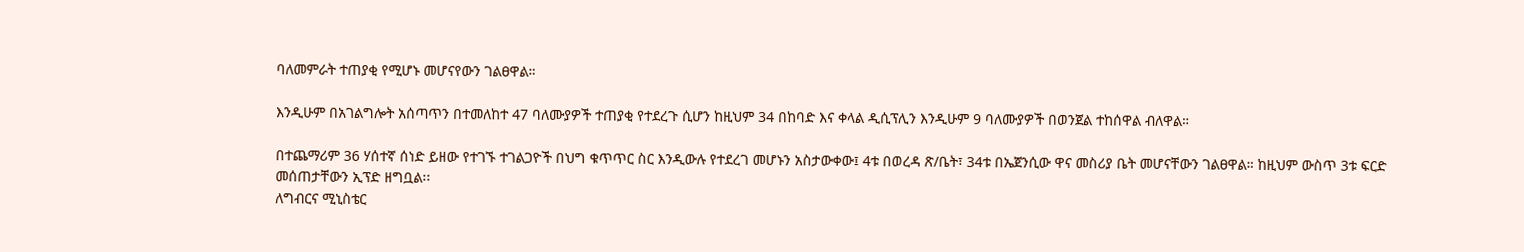ባለመምራት ተጠያቂ የሚሆኑ መሆናየውን ገልፀዋል።

እንዲሁም በአገልግሎት አሰጣጥን በተመለከተ 47 ባለሙያዎች ተጠያቂ የተደረጉ ሲሆን ከዚህም 34 በከባድ እና ቀላል ዲሲፕሊን እንዲሁም 9 ባለሙያዎች በወንጀል ተከሰዋል ብለዋል።

በተጨማሪም 36 ሃሰተኛ ሰነድ ይዘው የተገኙ ተገልጋዮች በህግ ቁጥጥር ስር እንዲውሉ የተደረገ መሆኑን አስታውቀው፤ 4ቱ በወረዳ ጽ/ቤት፣ 34ቱ በኤጀንሲው ዋና መስሪያ ቤት መሆናቸውን ገልፀዋል። ከዚህም ውስጥ 3ቱ ፍርድ መሰጠታቸውን ኢፕድ ዘግቧል፡፡
ለግብርና ሚኒስቴር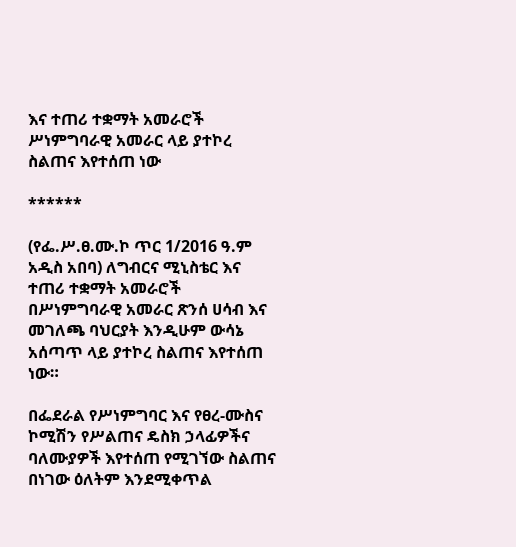እና ተጠሪ ተቋማት አመራሮች ሥነምግባራዊ አመራር ላይ ያተኮረ ስልጠና እየተሰጠ ነው

******

(የፌ.ሥ.ፀ.ሙ.ኮ ጥር 1/2016 ዓ.ም አዲስ አበባ) ለግብርና ሚኒስቴር እና ተጠሪ ተቋማት አመራሮች በሥነምግባራዊ አመራር ጽንሰ ሀሳብ እና መገለጫ ባህርያት እንዲሁም ውሳኔ አሰጣጥ ላይ ያተኮረ ስልጠና እየተሰጠ ነው።

በፌደራል የሥነምግባር እና የፀረ-ሙስና ኮሚሽን የሥልጠና ዴስክ ኃላፊዎችና ባለሙያዎች እየተሰጠ የሚገኘው ስልጠና በነገው ዕለትም እንደሚቀጥል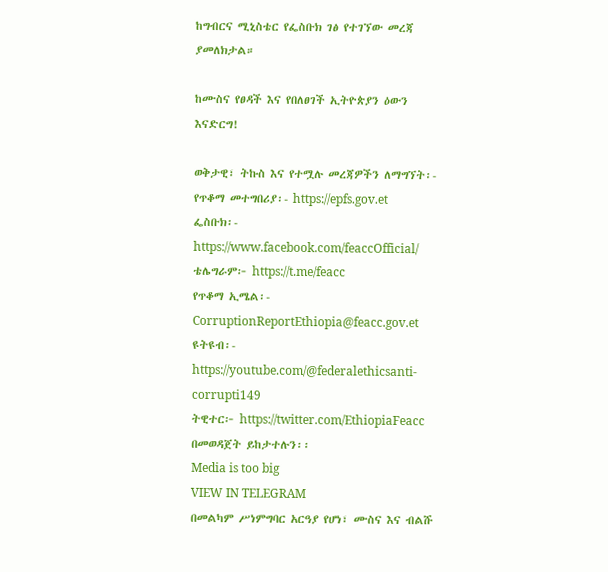ከግብርና ሚኒስቴር የፌስቡክ ገፅ የተገኘው መረጃ ያመለክታል።

ከሙስና የፀዳች እና የበለፀገች ኢትዮጵያን ዕውን እናድርግ!

ወቅታዊ፣ ትኩስ እና የተሟሉ መረጃዎችን ለማግኘት፡-
የጥቆማ መተግበሪያ፡- https://epfs.gov.et
ፌስቡክ፡- https://www.facebook.com/feaccOfficial/
ቴሌግራም፦ https://t.me/feacc
የጥቆማ ኢሜል፡- CorruptionReportEthiopia@feacc.gov.et
ዩትዩብ፡- https://youtube.com/@federalethicsanti-corrupti149
ትዊተር፦ https://twitter.com/EthiopiaFeacc በመወዳጀት ይከታተሉን፡፡
Media is too big
VIEW IN TELEGRAM
በመልካም ሥነምግባር አርዓያ የሆነ፣ ሙስና እና ብልሹ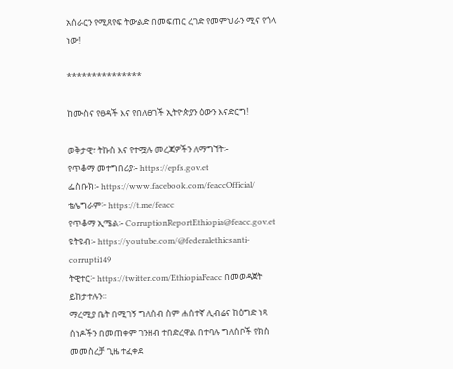አሰራርን የሚጸየፍ ትውልድ በመፍጠር ረገድ የመምህራን ሚና የጎላ ነው!

***************

ከሙስና የፀዳች እና የበለፀገች ኢትዮጵያን ዕውን እናድርግ!

ወቅታዊ፣ ትኩስ እና የተሟሉ መረጃዎችን ለማግኘት፡-
የጥቆማ መተግበሪያ፡- https://epfs.gov.et
ፌስቡክ፡- https://www.facebook.com/feaccOfficial/
ቴሌግራም፦ https://t.me/feacc
የጥቆማ ኢሜል፡- CorruptionReportEthiopia@feacc.gov.et
ዩትዩብ፡- https://youtube.com/@federalethicsanti-corrupti149
ትዊተር፦ https://twitter.com/EthiopiaFeacc በመወዳጀት ይከታተሉን፡፡
ማረሚያ ቤት በሚገኝ ግለሰብ ስም ሐሰተኛ ሊብሬና ከዕግድ ነጻ ሰነዶችን በመጠቀም ገንዘብ ተበድረዋል በተባሉ ግለሰቦች የክስ መመስረቻ ጊዜ ተፈቀደ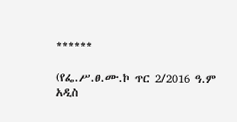******

(የፌ.ሥ.ፀ.ሙ.ኮ ጥር 2/2016 ዓ.ም አዲስ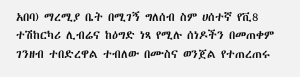አበባ) ማረሚያ ቤት በሚገኝ ግለሰብ ስም ሀሰተኛ የቪ8 ተሽከርካሪ ሊብሬና ከዕግድ ነጻ የሚሉ ሰነዶችን በመጠቀም ገንዘብ ተበድረዋል ተብለው በሙስና ወንጀል የተጠረጠሩ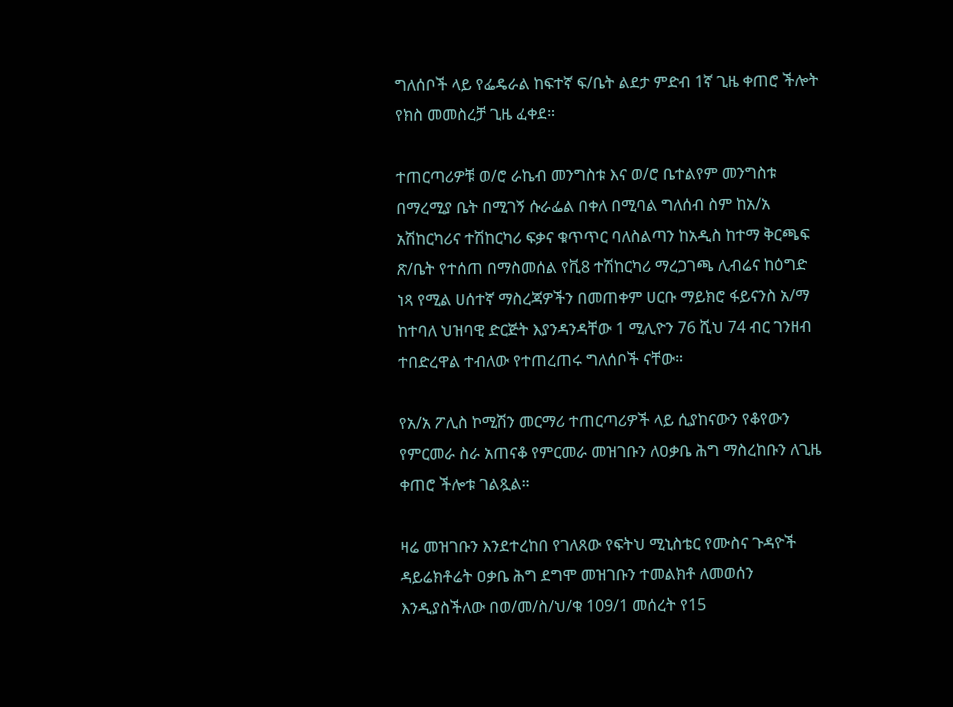ግለሰቦች ላይ የፌዴራል ከፍተኛ ፍ/ቤት ልደታ ምድብ 1ኛ ጊዜ ቀጠሮ ችሎት የክስ መመስረቻ ጊዜ ፈቀደ።

ተጠርጣሪዎቹ ወ/ሮ ራኬብ መንግስቱ እና ወ/ሮ ቤተልየም መንግስቱ በማረሚያ ቤት በሚገኝ ሱራፌል በቀለ በሚባል ግለሰብ ስም ከአ/አ አሽከርካሪና ተሽከርካሪ ፍቃና ቁጥጥር ባለስልጣን ከአዲስ ከተማ ቅርጫፍ ጽ/ቤት የተሰጠ በማስመሰል የቪ8 ተሽከርካሪ ማረጋገጫ ሊብሬና ከዕግድ ነጻ የሚል ሀሰተኛ ማስረጃዎችን በመጠቀም ሀርቡ ማይክሮ ፋይናንስ አ/ማ ከተባለ ህዝባዊ ድርጅት እያንዳንዳቸው 1 ሚሊዮን 76 ሺህ 74 ብር ገንዘብ ተበድረዋል ተብለው የተጠረጠሩ ግለሰቦች ናቸው።

የአ/አ ፖሊስ ኮሚሽን መርማሪ ተጠርጣሪዎች ላይ ሲያከናውን የቆየውን የምርመራ ስራ አጠናቆ የምርመራ መዝገቡን ለዐቃቤ ሕግ ማስረከቡን ለጊዜ ቀጠሮ ችሎቱ ገልጿል።

ዛሬ መዝገቡን እንደተረከበ የገለጸው የፍትህ ሚኒስቴር የሙስና ጉዳዮች ዳይሬክቶሬት ዐቃቤ ሕግ ደግሞ መዝገቡን ተመልክቶ ለመወሰን እንዲያስችለው በወ/መ/ስ/ህ/ቁ 109/1 መሰረት የ15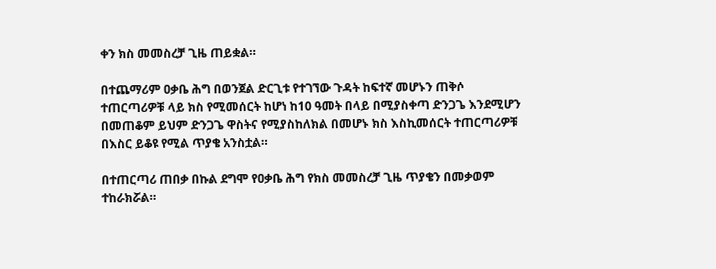ቀን ክስ መመስረቻ ጊዜ ጠይቋል።

በተጨማሪም ዐቃቤ ሕግ በወንጀል ድርጊቱ የተገኘው ጉዳት ከፍተኛ መሆኑን ጠቅሶ ተጠርጣሪዎቹ ላይ ክስ የሚመሰርት ከሆነ ከ10 ዓመት በላይ በሚያስቀጣ ድንጋጌ እንደሚሆን በመጠቆም ይህም ድንጋጌ ዋስትና የሚያስከለክል በመሆኑ ክስ እስኪመሰርት ተጠርጣሪዎቹ በእስር ይቆዩ የሚል ጥያቄ አንስቷል።

በተጠርጣሪ ጠበቃ በኩል ደግሞ የዐቃቤ ሕግ የክስ መመስረቻ ጊዜ ጥያቄን በመቃወም ተከራክሯል።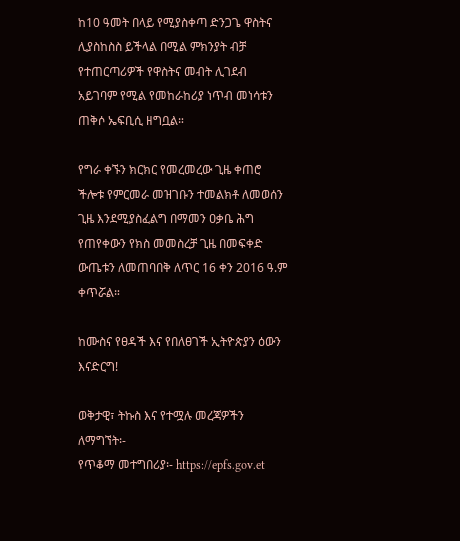ከ10 ዓመት በላይ የሚያስቀጣ ድንጋጌ ዋስትና ሊያስከስስ ይችላል በሚል ምክንያት ብቻ የተጠርጣሪዎች የዋስትና መብት ሊገደብ አይገባም የሚል የመከራከሪያ ነጥብ መነሳቱን ጠቅሶ ኤፍቢሲ ዘግቧል።

የግራ ቀኙን ክርክር የመረመረው ጊዜ ቀጠሮ ችሎቱ የምርመራ መዝገቡን ተመልክቶ ለመወሰን ጊዜ እንደሚያስፈልግ በማመን ዐቃቤ ሕግ የጠየቀውን የክስ መመስረቻ ጊዜ በመፍቀድ ውጤቱን ለመጠባበቅ ለጥር 16 ቀን 2016 ዓ.ም ቀጥሯል።

ከሙስና የፀዳች እና የበለፀገች ኢትዮጵያን ዕውን እናድርግ!

ወቅታዊ፣ ትኩስ እና የተሟሉ መረጃዎችን ለማግኘት፡-
የጥቆማ መተግበሪያ፡- https://epfs.gov.et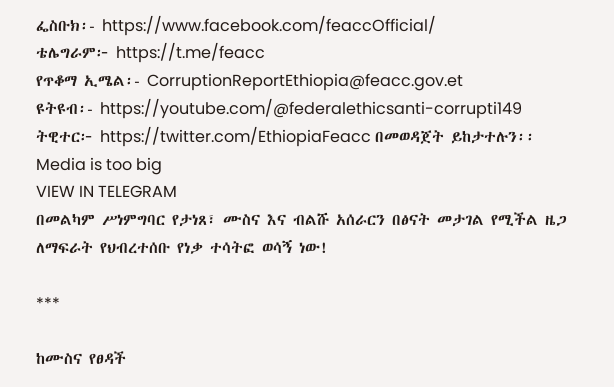ፌስቡክ፡- https://www.facebook.com/feaccOfficial/
ቴሌግራም፦ https://t.me/feacc
የጥቆማ ኢሜል፡- CorruptionReportEthiopia@feacc.gov.et
ዩትዩብ፡- https://youtube.com/@federalethicsanti-corrupti149
ትዊተር፦ https://twitter.com/EthiopiaFeacc በመወዳጀት ይከታተሉን፡፡
Media is too big
VIEW IN TELEGRAM
በመልካም ሥነምግባር የታነጸ፣ ሙስና እና ብልሹ አሰራርን በፅናት መታገል የሚችል ዜጋ ለማፍራት የህብረተሰቡ የነቃ ተሳትፎ ወሳኝ ነው!

***

ከሙስና የፀዳች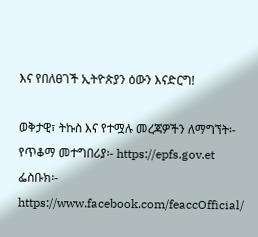እና የበለፀገች ኢትዮጵያን ዕውን እናድርግ!

ወቅታዊ፣ ትኩስ እና የተሟሉ መረጃዎችን ለማግኘት፡-
የጥቆማ መተግበሪያ፡- https://epfs.gov.et
ፌስቡክ፡- https://www.facebook.com/feaccOfficial/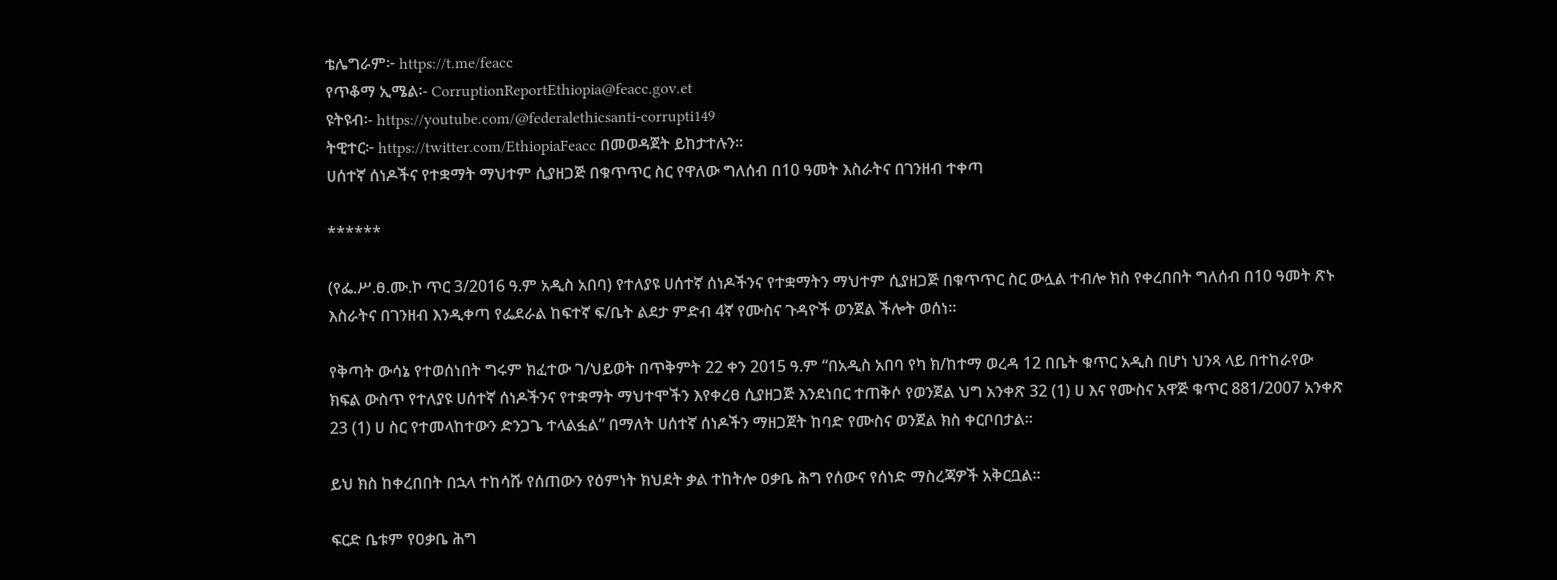ቴሌግራም፦ https://t.me/feacc
የጥቆማ ኢሜል፡- CorruptionReportEthiopia@feacc.gov.et
ዩትዩብ፡- https://youtube.com/@federalethicsanti-corrupti149
ትዊተር፦ https://twitter.com/EthiopiaFeacc በመወዳጀት ይከታተሉን፡፡
ሀሰተኛ ሰነዶችና የተቋማት ማህተም ሲያዘጋጅ በቁጥጥር ስር የዋለው ግለሰብ በ10 ዓመት እስራትና በገንዘብ ተቀጣ

******

(የፌ.ሥ.ፀ.ሙ.ኮ ጥር 3/2016 ዓ.ም አዲስ አበባ) የተለያዩ ሀሰተኛ ሰነዶችንና የተቋማትን ማህተም ሲያዘጋጅ በቁጥጥር ስር ውሏል ተብሎ ክስ የቀረበበት ግለሰብ በ10 ዓመት ጽኑ እስራትና በገንዘብ እንዲቀጣ የፌደራል ከፍተኛ ፍ/ቤት ልደታ ምድብ 4ኛ የሙስና ጉዳዮች ወንጀል ችሎት ወሰነ።

የቅጣት ውሳኔ የተወሰነበት ግሩም ክፈተው ገ/ህይወት በጥቅምት 22 ቀን 2015 ዓ.ም “በአዲስ አበባ የካ ክ/ከተማ ወረዳ 12 በቤት ቁጥር አዲስ በሆነ ህንጻ ላይ በተከራየው ክፍል ውስጥ የተለያዩ ሀሰተኛ ሰነዶችንና የተቋማት ማህተሞችን እየቀረፀ ሲያዘጋጅ እንደነበር ተጠቅሶ የወንጀል ህግ አንቀጽ 32 (1) ሀ እና የሙስና አዋጅ ቁጥር 881/2007 አንቀጽ 23 (1) ሀ ስር የተመላከተውን ድንጋጌ ተላልፏል” በማለት ሀሰተኛ ሰነዶችን ማዘጋጀት ከባድ የሙስና ወንጀል ክስ ቀርቦበታል።

ይህ ክስ ከቀረበበት በኋላ ተከሳሹ የሰጠውን የዕምነት ክህደት ቃል ተከትሎ ዐቃቤ ሕግ የሰውና የሰነድ ማስረጃዎች አቅርቧል።

ፍርድ ቤቱም የዐቃቤ ሕግ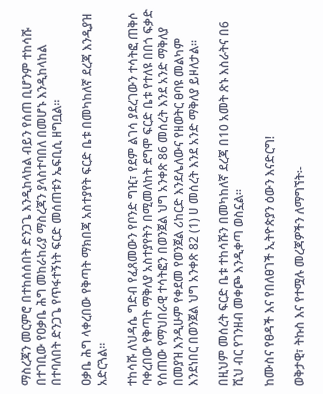ማስረጃን መርምሮ በተከሰሰበት ድንጋጌ እንዲከላከል ብይን የሰጠ ቢሆንም ተከሳሹ በተገቢው የዐቃቤ ሕግ መከራከሪያ ማስረጃን ያላስተባበለ በመሆኑ እንዲከላከል በተባለበት ድንጋጌ የጥፋተኝነት ፍርድ መሰጠቱን ኤፍቢሲ ዘግቧል።

ዐቃቤ ሕግ ላቀረበው የቅጣት ማክበጃ አስተያየት ፍርድ ቤቱ በመካከለኛ ደረጃ እንዲያዝ አድርጓል።

ተከሳሹ ለህዳሴ ግድብ የፈጸመውን የቦንድ ግዢ፣ የደም ልገሳ ያደረገውን ተሳትፎ ጠቅሶ ባቀረበው የቅጣት ማቅለያ አስተያየትን በሚመለከት ደግሞ ፍርድ ቤቱ የተለዩ በበጎ ፍቃድ የሰጠው የማህበራዊ ተሳትፎን በወንጀል ህግ አንቀጽ 86 መሰረት እንደ አንድ ማቅለያ በመያዝ እንዲሁም የቀደመ የወንጀል ሪከርድ እንደሌለውና የዘወትር ፀባዩ መልካም እንደነበር በወንጀል ህግ አንቀጽ 82 (1) ሀ መሰረት እንደ አንድ ማቅለያ ይዞለታል።

በዚህም መሰረት ፍርድ ቤቱ ተከሳሹን በመካከለኛ ደረጃ በ10 አመት ጽኑ እስራትና በ6 ሺህ ብር የገንዘብ መቀጮ እንዲቀጣ ወስኗል።

ከሙስና የፀዳች እና የበለፀገች ኢትዮጵያን ዕውን እናድርግ!

ወቅታዊ፣ ትኩስ እና የተሟሉ መረጃዎችን ለማግኘት፡-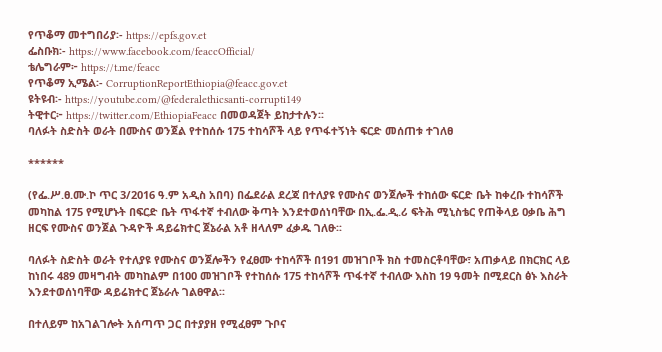የጥቆማ መተግበሪያ፡- https://epfs.gov.et
ፌስቡክ፡- https://www.facebook.com/feaccOfficial/
ቴሌግራም፦ https://t.me/feacc
የጥቆማ ኢሜል፡- CorruptionReportEthiopia@feacc.gov.et
ዩትዩብ፡- https://youtube.com/@federalethicsanti-corrupti149
ትዊተር፦ https://twitter.com/EthiopiaFeacc በመወዳጀት ይከታተሉን፡፡
ባለፉት ስድስት ወራት በሙስና ወንጀል የተከሰሱ 175 ተከሳሾች ላይ የጥፋተኝነት ፍርድ መሰጠቱ ተገለፀ

******

(የፌ.ሥ.ፀ.ሙ.ኮ ጥር 3/2016 ዓ.ም አዲስ አበባ) በፌደራል ደረጃ በተለያዩ የሙስና ወንጀሎች ተከሰው ፍርድ ቤት ከቀረቡ ተከሳሾች መካከል 175 የሚሆኑት በፍርድ ቤት ጥፋተኛ ተብለው ቅጣት እንደተወሰነባቸው በኢ.ፌ.ዲ.ሪ ፍትሕ ሚኒስቴር የጠቅላይ ዐቃቤ ሕግ ዘርፍ የሙስና ወንጀል ጉዳዮች ዳይሬክተር ጀኔራል አቶ ዘላለም ፈቃዱ ገለፁ፡፡

ባለፉት ስድስት ወራት የተለያዩ የሙስና ወንጀሎችን የፈፀሙ ተከሳሾች በ191 መዝገቦች ክስ ተመስርቶባቸው፣ አጠቃላይ በክርክር ላይ ከነበሩ 489 መዛግብት መካከልም በ100 መዝገቦች የተከሰሱ 175 ተከሳሾች ጥፋተኛ ተብለው እስከ 19 ዓመት በሚደርስ ፅኑ እስራት እንደተወሰነባቸው ዳይሬክተር ጀኔራሉ ገልፀዋል፡፡

በተለይም ከአገልገሎት አሰጣጥ ጋር በተያያዘ የሚፈፀም ጉቦና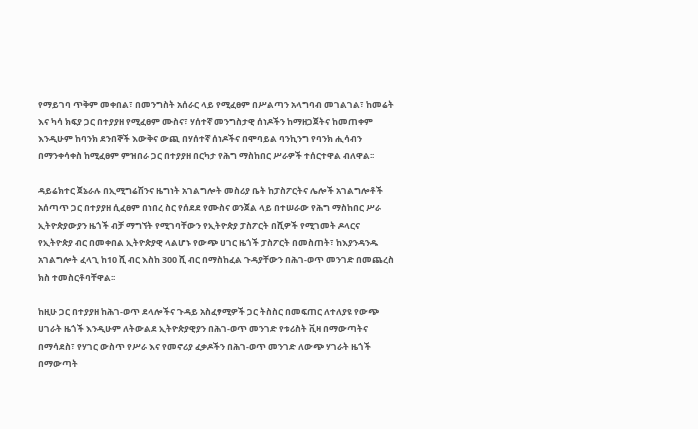የማይገባ ጥቅም መቀበል፣ በመንግስት አሰራር ላይ የሚፈፀም በሥልጣን አላግባብ መገልገል፣ ከመሬት እና ካሳ ክፍያ ጋር በተያያዘ የሚፈፀም ሙስና፣ ሃሰተኛ መንግስታዊ ሰነዶችን ከማዘጋጀትና ከመጠቀም እንዲሁም ከባንክ ደንበኞች እውቅና ውጪ በሃሰተኛ ሰነዶችና በሞባይል ባንኪንግ የባንክ ሒሳብን በማንቀሳቀስ ከሚፈፀም ምዝበራ ጋር በተያያዘ በርካታ የሕግ ማስከበር ሥራዎች ተሰርተዋል ብለዋል፡፡

ዳይሬክተር ጀኔራሉ በኢሚግሬሽንና ዜግነት አገልግሎት መስሪያ ቤት ከፓስፖርትና ሌሎች አገልግሎቶች አሰጣጥ ጋር በተያያዘ ሲፈፀም በነበረ ስር የሰደደ የሙስና ወንጀል ላይ በተሠራው የሕግ ማስከበር ሥራ ኢትዮጵያውያን ዜጎች ብቻ ማግኘት የሚገባቸውን የኢትዮጵያ ፓስፖርት በሺዎች የሚገመት ዶላርና የኢትዮጵያ ብር በመቀበል ኢትዮጵያዊ ላልሆኑ የውጭ ሀገር ዜጎች ፓስፖርት በመስጠት፣ ከእያንዳንዱ አገልግሎት ፈላጊ ከ10 ሺ ብር እስከ 300 ሺ ብር በማስከፈል ጉዳያቸውን በሕገ-ወጥ መንገድ በመጨረስ ክስ ተመስርቶባቸዋል፡፡

ከዚሁ ጋር በተያያዘ ከሕገ-ወጥ ደላሎችና ጉዳይ አስፈፃሚዎች ጋር ትስስር በመፍጠር ለተለያዩ የውጭ ሀገራት ዜጎች እንዲሁም ለትውልደ ኢትዮጵያዊያን በሕገ-ወጥ መንገድ የቱሪስት ቪዛ በማውጣትና በማሳደስ፣ የሃገር ውስጥ የሥራ እና የመኖሪያ ፈቃዶችን በሕገ-ወጥ መንገድ ለውጭ ሃገራት ዜጎች በማውጣት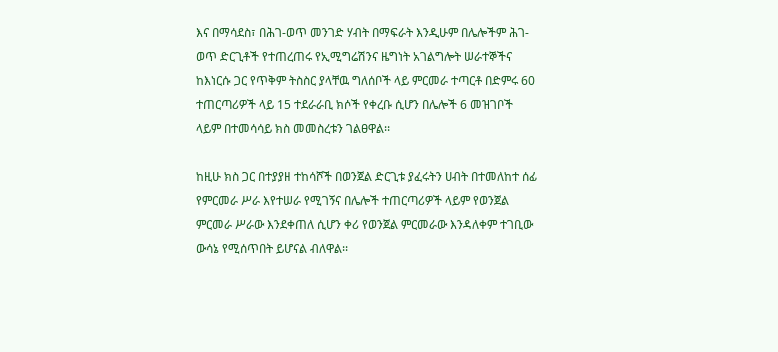እና በማሳደስ፣ በሕገ-ወጥ መንገድ ሃብት በማፍራት እንዲሁም በሌሎችም ሕገ-ወጥ ድርጊቶች የተጠረጠሩ የኢሚግሬሽንና ዜግነት አገልግሎት ሠራተኞችና ከእነርሱ ጋር የጥቅም ትስስር ያላቸዉ ግለሰቦች ላይ ምርመራ ተጣርቶ በድምሩ 60 ተጠርጣሪዎች ላይ 15 ተደራራቢ ክሶች የቀረቡ ሲሆን በሌሎች 6 መዝገቦች ላይም በተመሳሳይ ክስ መመስረቱን ገልፀዋል፡፡

ከዚሁ ክስ ጋር በተያያዘ ተከሳሾች በወንጀል ድርጊቱ ያፈሩትን ሀብት በተመለከተ ሰፊ የምርመራ ሥራ እየተሠራ የሚገኝና በሌሎች ተጠርጣሪዎች ላይም የወንጀል ምርመራ ሥራው እንደቀጠለ ሲሆን ቀሪ የወንጀል ምርመራው እንዳለቀም ተገቢው ውሳኔ የሚሰጥበት ይሆናል ብለዋል፡፡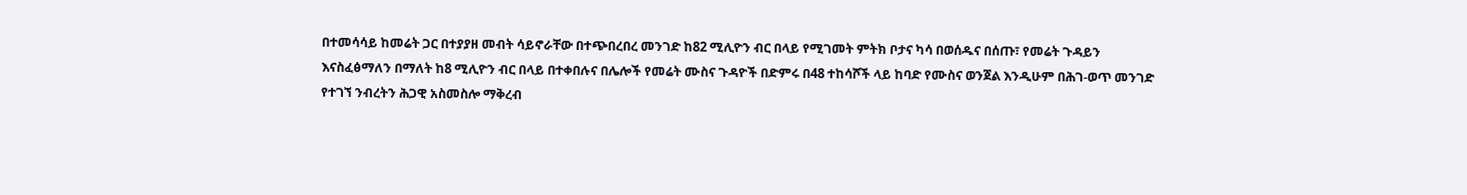በተመሳሳይ ከመሬት ጋር በተያያዘ መብት ሳይኖራቸው በተጭበረበረ መንገድ ከ82 ሚሊዮን ብር በላይ የሚገመት ምትክ ቦታና ካሳ በወሰዱና በሰጡ፣ የመሬት ጉዳይን እናስፈፅማለን በማለት ከ8 ሚሊዮን ብር በላይ በተቀበሉና በሌሎች የመሬት ሙስና ጉዳዮች በድምሩ በ48 ተከሳሾች ላይ ከባድ የሙስና ወንጀል እንዲሁም በሕገ-ወጥ መንገድ የተገኘ ንብረትን ሕጋዊ አስመስሎ ማቅረብ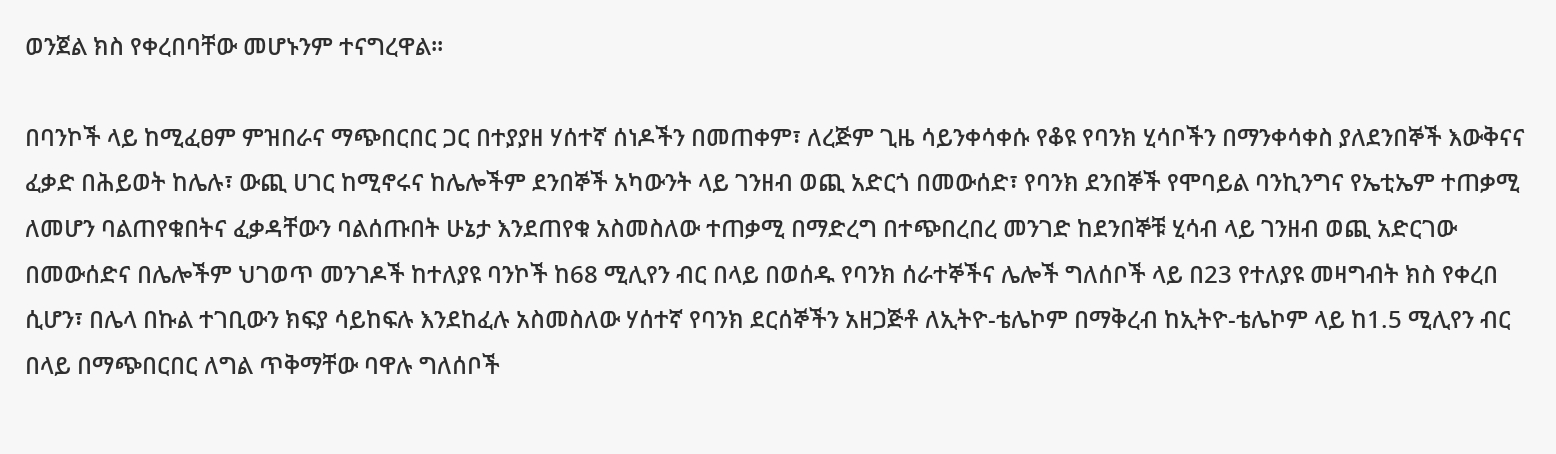ወንጀል ክስ የቀረበባቸው መሆኑንም ተናግረዋል፡፡

በባንኮች ላይ ከሚፈፀም ምዝበራና ማጭበርበር ጋር በተያያዘ ሃሰተኛ ሰነዶችን በመጠቀም፣ ለረጅም ጊዜ ሳይንቀሳቀሱ የቆዩ የባንክ ሂሳቦችን በማንቀሳቀስ ያለደንበኞች እውቅናና ፈቃድ በሕይወት ከሌሉ፣ ውጪ ሀገር ከሚኖሩና ከሌሎችም ደንበኞች አካውንት ላይ ገንዘብ ወጪ አድርጎ በመውሰድ፣ የባንክ ደንበኞች የሞባይል ባንኪንግና የኤቲኤም ተጠቃሚ ለመሆን ባልጠየቁበትና ፈቃዳቸውን ባልሰጡበት ሁኔታ እንደጠየቁ አስመስለው ተጠቃሚ በማድረግ በተጭበረበረ መንገድ ከደንበኞቹ ሂሳብ ላይ ገንዘብ ወጪ አድርገው በመውሰድና በሌሎችም ህገወጥ መንገዶች ከተለያዩ ባንኮች ከ68 ሚሊየን ብር በላይ በወሰዱ የባንክ ሰራተኞችና ሌሎች ግለሰቦች ላይ በ23 የተለያዩ መዛግብት ክስ የቀረበ ሲሆን፣ በሌላ በኩል ተገቢውን ክፍያ ሳይከፍሉ እንደከፈሉ አስመስለው ሃሰተኛ የባንክ ደርሰኞችን አዘጋጅቶ ለኢትዮ-ቴሌኮም በማቅረብ ከኢትዮ-ቴሌኮም ላይ ከ1.5 ሚሊየን ብር በላይ በማጭበርበር ለግል ጥቅማቸው ባዋሉ ግለሰቦች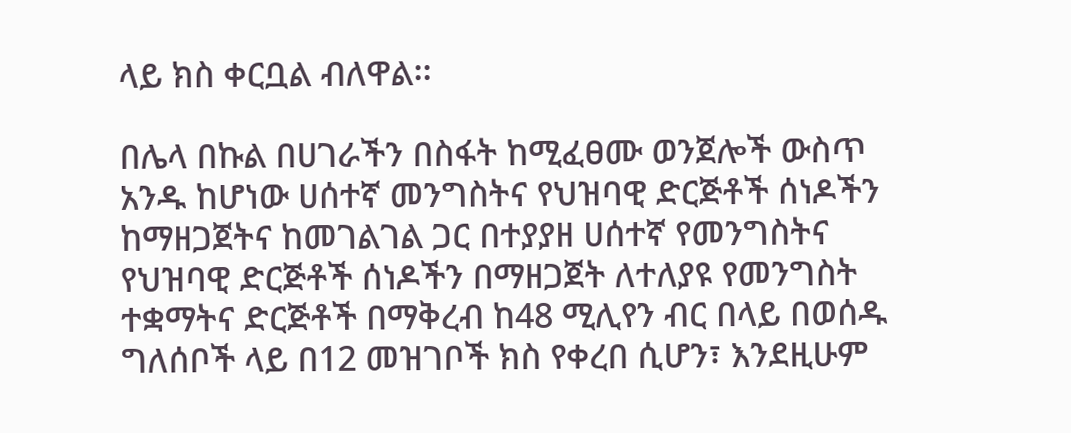ላይ ክስ ቀርቧል ብለዋል፡፡

በሌላ በኩል በሀገራችን በስፋት ከሚፈፀሙ ወንጀሎች ውስጥ አንዱ ከሆነው ሀሰተኛ መንግስትና የህዝባዊ ድርጅቶች ሰነዶችን ከማዘጋጀትና ከመገልገል ጋር በተያያዘ ሀሰተኛ የመንግስትና የህዝባዊ ድርጅቶች ሰነዶችን በማዘጋጀት ለተለያዩ የመንግስት ተቋማትና ድርጅቶች በማቅረብ ከ48 ሚሊየን ብር በላይ በወሰዱ ግለሰቦች ላይ በ12 መዝገቦች ክስ የቀረበ ሲሆን፣ እንደዚሁም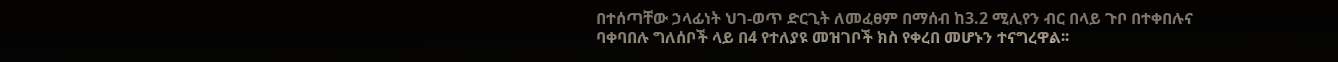በተሰጣቸው ኃላፊነት ህገ-ወጥ ድርጊት ለመፈፀም በማሰብ ከ3.2 ሚሊየን ብር በላይ ጉቦ በተቀበሉና ባቀባበሉ ግለሰቦች ላይ በ4 የተለያዩ መዝገቦች ክስ የቀረበ መሆኑን ተናግረዋል፡፡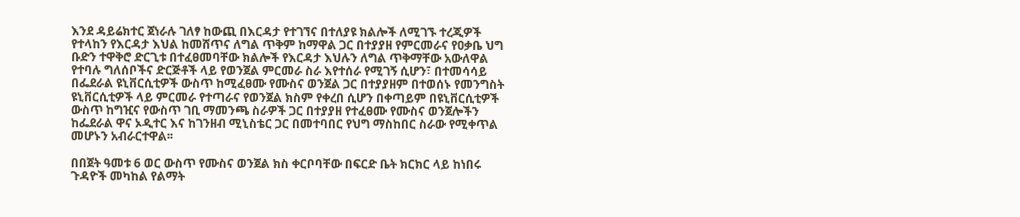እንደ ዳይሬክተር ጀነራሉ ገለፃ ከውጪ በእርዳታ የተገኘና በተለያዩ ክልሎች ለሚገኙ ተረጂዎች የተላከን የእርዳታ እህል ከመሸጥና ለግል ጥቅም ከማዋል ጋር በተያያዘ የምርመራና የዐቃቤ ህግ ቡድን ተዋቅሮ ድርጊቱ በተፈፀመባቸው ክልሎች የእርዳታ እህሉን ለግል ጥቅማቸው አውለዋል የተባሉ ግለሰቦችና ድርጅቶች ላይ የወንጀል ምርመራ ስራ እየተሰራ የሚገኝ ሲሆን፣ በተመሳሳይ በፌደራል ዩኒቨርሲቲዎች ውስጥ ከሚፈፀሙ የሙስና ወንጀል ጋር በተያያዘም በተወሰኑ የመንግስት ዩኒቨርሲቲዎች ላይ ምርመራ የተጣራና የወንጀል ክስም የቀረበ ሲሆን በቀጣይም በዩኒቨርሲቲዎች ውስጥ ከግዢና የውስጥ ገቢ ማመንጫ ስራዎች ጋር በተያያዘ የተፈፀሙ የሙስና ወንጀሎችን ከፌደራል ዋና ኦዲተር እና ከገንዘብ ሚኒስቴር ጋር በመተባበር የህግ ማስከበር ስራው የሚቀጥል መሆኑን አብራርተዋል፡፡

በበጀት ዓመቱ 6 ወር ውስጥ የሙስና ወንጀል ክስ ቀርቦባቸው በፍርድ ቤት ክርክር ላይ ከነበሩ ጉዳዮች መካከል የልማት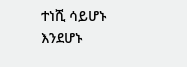ተነሺ ሳይሆኑ እንደሆኑ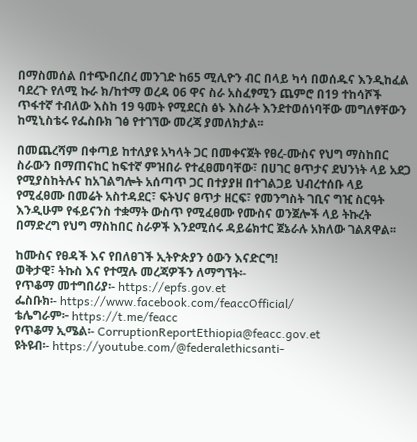በማስመሰል በተጭበረበረ መንገድ ከ65 ሚሊዮን ብር በላይ ካሳ በወሰዱና እንዲከፈል ባደረጉ የለሚ ኩራ ክ/ከተማ ወረዳ 06 ዋና ስራ አስፈፃሚን ጨምሮ በ19 ተከሳሾች ጥፋተኛ ተብለው እስከ 19 ዓመት የሚደርስ ፅኑ እስራት እንደተወሰነባቸው መግለፃቸውን ከሚኒስቴሩ የፌስቡክ ገፅ የተገኘው መረጃ ያመለክታል፡፡

በመጨረሻም በቀጣይ ከተለያዩ አካላት ጋር በመቀናጀት የፀረ-ሙስና የህግ ማስከበር ስራውን በማጠናከር ከፍተኛ ምዝበራ የተፈፀመባቸው፣ በሀገር ፀጥታና ደህንነት ላይ አደጋ የሚያስከትሉና ከአገልግሎት አሰጣጥ ጋር በተያያዘ በተገልጋይ ህብረተሰቡ ላይ የሚፈፀሙ በመሬት አስተዳደር፣ ፍትህና ፀጥታ ዘርፍ፣ የመንግስት ገቢና ግዢ ስርዓት እንዲሁም የፋይናንስ ተቋማት ውስጥ የሚፈፀሙ የሙስና ወንጀሎች ላይ ትኩረት በማድረግ የህግ ማስከበር ስራዎች እንደሚሰሩ ዳይሬክተር ጀኔራሉ አክለው ገልጸዋል፡፡

ከሙስና የፀዳች እና የበለፀገች ኢትዮጵያን ዕውን እናድርግ!
ወቅታዊ፣ ትኩስ እና የተሟሉ መረጃዎችን ለማግኘት፡-
የጥቆማ መተግበሪያ፡- https://epfs.gov.et
ፌስቡክ፡- https://www.facebook.com/feaccOfficial/
ቴሌግራም፦ https://t.me/feacc
የጥቆማ ኢሜል፡- CorruptionReportEthiopia@feacc.gov.et
ዩትዩብ፡- https://youtube.com/@federalethicsanti-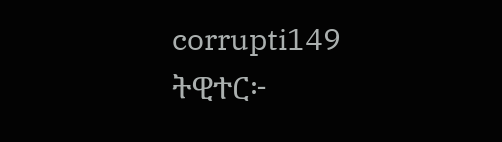corrupti149
ትዊተር፦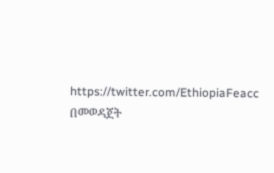https://twitter.com/EthiopiaFeacc በመወዳጀት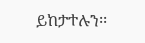ይከታተሉን፡፡